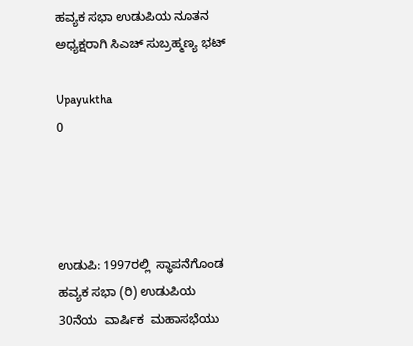ಹವ್ಯಕ ಸಭಾ ಉಡುಪಿಯ ನೂತನ ಅಧ್ಯಕ್ಷರಾಗಿ ಸಿಎಚ್ ಸುಬ್ರಹ್ಮಣ್ಯ ಭಟ್

Upayuktha
0




ಉಡುಪಿ: 1997ರಲ್ಲಿ  ಸ್ಥಾಪನೆಗೊಂಡ ಹವ್ಯಕ ಸಭಾ (ರಿ) ಉಡುಪಿಯ 30ನೆಯ  ವಾರ್ಷಿಕ  ಮಹಾಸಭೆಯು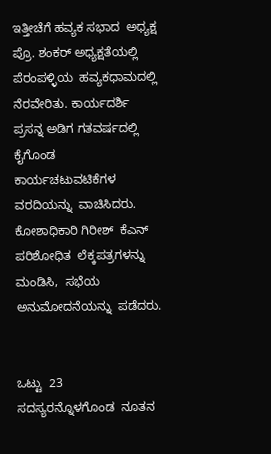ಇತ್ತೀಚೆಗೆ ಹವ್ಯಕ ಸಭಾದ  ಅಧ್ಯಕ್ಷ ಪ್ರೊ. ಶಂಕರ್ ಅಧ್ಯಕ್ಷತೆಯಲ್ಲಿ ಪೆರಂಪಳ್ಳಿಯ  ಹವ್ಯಕಧಾಮದಲ್ಲಿ ನೆರವೇರಿತು. ಕಾರ್ಯದರ್ಶಿ ಪ್ರಸನ್ನ ಅಡಿಗ ಗತವರ್ಷದಲ್ಲಿ ಕೈಗೊಂಡ  ಕಾರ್ಯಚಟುವಟಿಕೆಗಳ ವರದಿಯನ್ನು  ವಾಚಿಸಿದರು.  ಕೋಶಾಧಿಕಾರಿ ಗಿರೀಶ್  ಕೆಎನ್ ಪರಿಶೋಧಿತ  ಲೆಕ್ಕಪತ್ರಗಳನ್ನು  ಮಂಡಿಸಿ,  ಸಭೆಯ  ಅನುಮೋದನೆಯನ್ನು  ಪಡೆದರು.


ಒಟ್ಟು  23 ಸದಸ್ಯರನ್ನೊಳಗೊಂಡ  ನೂತನ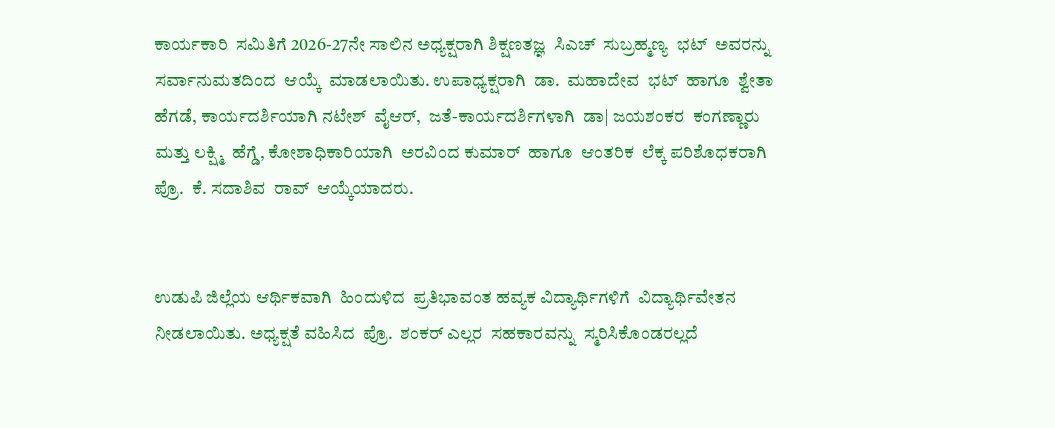ಕಾರ್ಯಕಾರಿ  ಸಮಿತಿಗೆ 2026-27ನೇ ಸಾಲಿನ ಅಧ್ಯಕ್ಷರಾಗಿ ಶಿಕ್ಷಣತಜ್ಞ  ಸಿಎಚ್  ಸುಬ್ರಹ್ಮಣ್ಯ  ಭಟ್  ಅವರನ್ನು  ಸರ್ವಾನುಮತದಿಂದ  ಆಯ್ಕೆ  ಮಾಡಲಾಯಿತು. ಉಪಾಧ್ಯಕ್ಷರಾಗಿ  ಡಾ.  ಮಹಾದೇವ  ಭಟ್  ಹಾಗೂ  ಶ್ವೇತಾ  ಹೆಗಡೆ, ಕಾರ್ಯದರ್ಶಿಯಾಗಿ ನಟೇಶ್  ವೈಆರ್,  ಜತೆ-ಕಾರ್ಯದರ್ಶಿಗಳಾಗಿ  ಡಾ| ಜಯಶಂಕರ  ಕಂಗಣ್ಣಾರು  ಮತ್ತು ಲಕ್ಷ್ಮಿ  ಹೆಗ್ಡೆ, ಕೋಶಾಧಿಕಾರಿಯಾಗಿ  ಅರವಿಂದ ಕುಮಾರ್  ಹಾಗೂ  ಆಂತರಿಕ  ಲೆಕ್ಕ ಪರಿಶೊಧಕರಾಗಿ  ಪ್ರೊ.  ಕೆ. ಸದಾಶಿವ  ರಾವ್  ಆಯ್ಕೆಯಾದರು.


ಉಡುಪಿ ಜಿಲ್ಲೆಯ ಆರ್ಥಿಕವಾಗಿ  ಹಿಂದುಳಿದ  ಪ್ರತಿಭಾವಂತ ಹವ್ಯಕ ವಿದ್ಯಾರ್ಥಿಗಳಿಗೆ  ವಿದ್ಯಾರ್ಥಿವೇತನ ನೀಡಲಾಯಿತು. ಅಧ್ಯಕ್ಷತೆ ವಹಿಸಿದ  ಪ್ರೊ.  ಶಂಕರ್ ಎಲ್ಲರ  ಸಹಕಾರವನ್ನು  ಸ್ಮರಿಸಿಕೊಂಡರಲ್ಲದೆ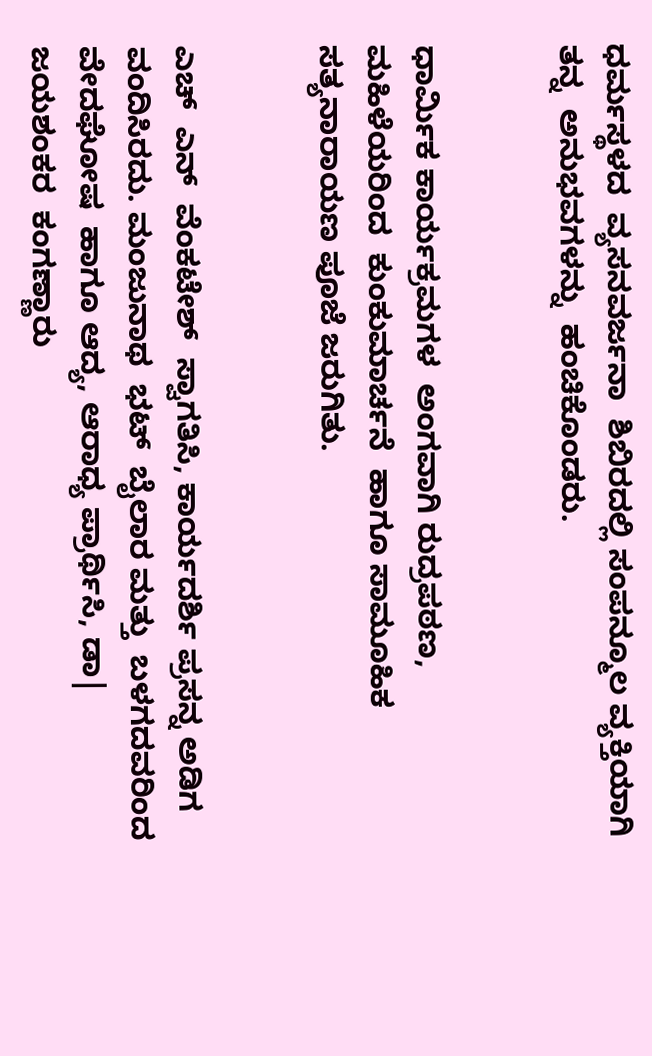ಧರ್ಮಸ್ಥಳದ  ವ್ಯಸನವರ್ಜನಾ  ಶಿಬಿರದಲ್ಲಿ ಸಂಪನ್ಮೂಲ ವ್ಯಕ್ತಿಯಾಗಿ  ತನ್ನ  ಅನುಭವಗಳನ್ನು  ಹಂಚಿಕೊಂಡರು.


ಧಾರ್ಮಿಕ ಕಾರ್ಯಕ್ರಮಗಳ  ಅಂಗವಾಗಿ ರುದ್ರಪಠಣ, ಮಹಿಳೆಯರಿಂದ  ಕುಂಕುಮಾರ್ಚನೆ  ಹಾಗೂ ಸಾಮೂಹಿಕ ಸತ್ಯನಾರಾಯಣ ಪೂಜೆ ಜರುಗಿತು.


ಎಚ್  ಎನ್  ವೆಂಕಟೇಶ್  ಸ್ವಾಗತಿಸಿ, ಕಾರ್ಯದರ್ಶಿ ಪ್ರಸನ್ನ ಅಡಿಗ  ವಂದಿಸಿರದು. ಮಂಜುನಾಥ  ಭಟ್  ಬೈಲಾರ ಮತ್ತು  ಬಳಗದವರಿಂದ  ವೇದಘೋಷ  ಹಾಗೂ ಆದ್ಯ, ಆರಾಧ್ಯ ಪ್ರಾರ್ಥಿಸಿ, ಡಾ| ಜಯಶಂಕರ  ಕಂಗಣ್ಣಾರು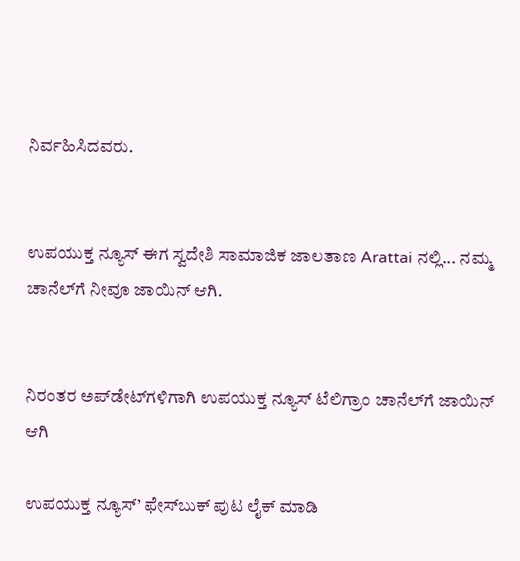ನಿರ್ವಹಿಸಿದವರು.


ಉಪಯುಕ್ತ ನ್ಯೂಸ್ ಈಗ ಸ್ವದೇಶಿ ಸಾಮಾಜಿಕ ಜಾಲತಾಣ Arattai ನಲ್ಲಿ... ನಮ್ಮ ಚಾನೆಲ್‌ಗೆ ನೀವೂ ಜಾಯಿನ್ ಆಗಿ.


ನಿರಂತರ ಅಪ್‌ಡೇಟ್‌ಗಳಿಗಾಗಿ ಉಪಯುಕ್ತ ನ್ಯೂಸ್‌ ಟೆಲಿಗ್ರಾಂ ಚಾನೆಲ್‌ಗೆ ಜಾಯಿನ್‌ ಆಗಿ

ಉಪಯುಕ್ತ ನ್ಯೂಸ್‌’ ಫೇಸ್‌ಬುಕ್ ಪುಟ ಲೈಕ್ ಮಾಡಿ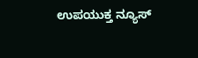ಉಪಯುಕ್ತ ನ್ಯೂಸ್‌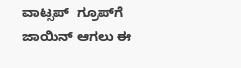ವಾಟ್ಸಪ್‌  ಗ್ರೂಪ್‌ಗೆ ಜಾಯಿನ್ ಆಗಲು ಈ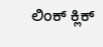ಲಿಂಕ್ ಕ್ಲಿಕ್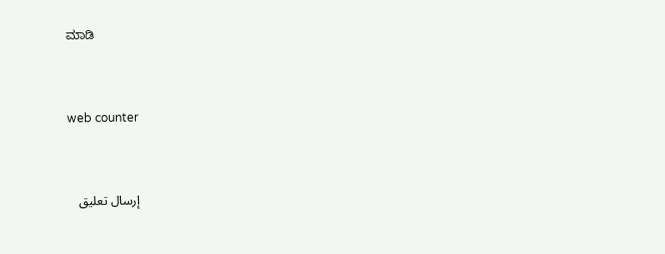ಮಾಡಿ


web counter


إرسال تعليق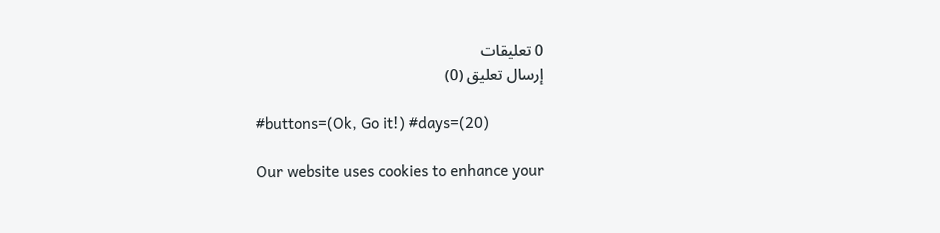0 تعليقات
إرسال تعليق (0)

#buttons=(Ok, Go it!) #days=(20)

Our website uses cookies to enhance your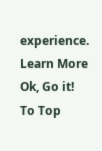experience. Learn More
Ok, Go it!
To Top